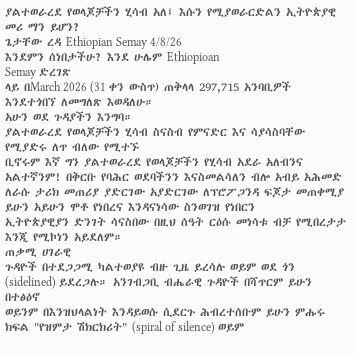ያልተወራረደ የወላጆቻችን ሂሳብ አለ፤ እሱን የሚያወራርድልን ኢትዮጵያዊ መሪ ማን ይሆን?
ጌታቸው ረዳ Ethiopian Semay 4/8/26
እንደምን ሰነበታችሁ? እንደ ሁሌም Ethiopioan
Semay ድረገጽ
ላይ በMarch 2026 (31 ቀን ውስጥ) ጠቅላላ 297,715 አንባቢዎች
እንደተጎበኘ ለመግለጽ እወዳለሁ።
አሁን ወደ ጉዳያችን እንግባ።
ያልተወራረደ የወላጆቻችን ሂሳብ ስናስብ የምናድር እና ሳያሳስባቸው የሚያድሩ ለጥ ብለው የሚተኙ
ቢኖሩም እኛ ግን ያልተወራረደ የወላጆቻችን የሂሳብ አደራ አለብንና አልተኛንም! በቅርቡ የባሕር ወደባችንን እናስመልሳለን ብሎ አብይ አሕመድ
ለራሱ ታሪክ መጠሪያ ያድርገው አያድርገው ለፕሮፖጋንዳ ፍጆታ መጠቀሚያ ይሁን አይሁን ሞቶ የነበረና እንዳናነሳው ስንወገዝ የነበርን
ኢትዮጵያዊያን ድንገት ሳናስበው በዚህ ሰዓት ርዕሱ መነሳቱ ብቻ የሚበረታታ እንጂ የሚኮነን አይደለም።
ጠቃሚ ሀገራዊ
ጉዳዮች በተደጋጋሚ ካልተወያዩ ብዙ ጊዜ ይረሳሉ ወይም ወደ ጎን (sidelined) ይደረጋሉ። አንገብጋቢ ብሔራዊ ጉዳዮች በሻጥርም ይሁን በተፅዕኖ
ወይንም በእንዝህላልነት እንዳይወሱ ሲደርጉ ሕብረተሰቡም ይሁን ምሑሩ ክፍል "የዝምታ ሽክርክሪት" (spiral of silence) ወይም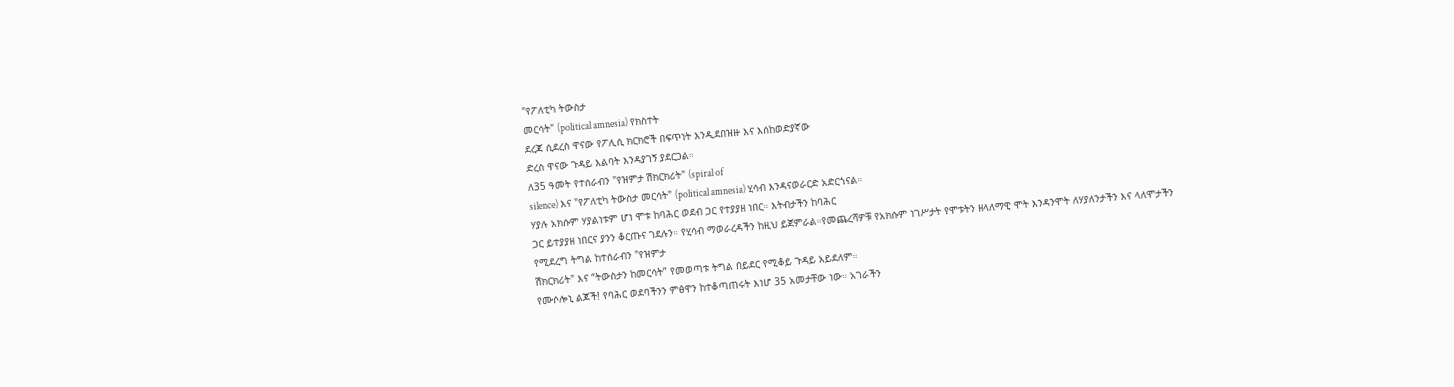"የፖለቲካ ትውስታ
መርሳት" (political amnesia) የክስተት
ደረጃ ሲደረስ ዋናው የፖሊሲ ክርክሮች በፍጥነት እንዲደበዝዙ እና እሰከወድያኛው
ድረስ ዋናው ጉዳይ እልባት እንዳያገኝ ያደርጋል።
ለ35 ዓመት የተሰራብን "የዝምታ ሽክርክሪት" (spiral of
silence) እና "የፖለቲካ ትውስታ መርሳት" (political amnesia) ሂሳብ እንዳናወራርድ አድርጎናል።
ሃያሉ አክሱም ሃያልነቱም ሆነ ሞቱ ከባሕር ወደብ ጋር የተያያዘ ነበር። እትብታችን ከባሕር
ጋር ይተያያዘ ነበርና ያንን ቆርጡና ገደሉን። የሂሳብ ማወራረዳችን ከዚህ ይጀምራል።የመጨረሻዎቹ የአክሱም ነገሥታት የሞቱትን ዘላለማዊ ሞት እንዳንሞት ለሃያለንታችን እና ላለሞታችን
የሚደረግ ትግል ከተሰራብን "የዝምታ
ሽክርክሪት" እና “ትውስታን ከመርሳት” የመወጣቱ ትግል በይደር የሚቆይ ጉዳይ አይደለም።
የሙሶሎኒ ልጆች! የባሕር ወደባችንን ምፅዋን ከተቆጣጠሩት እነሆ 35 አመታቸው ነው። አገራችን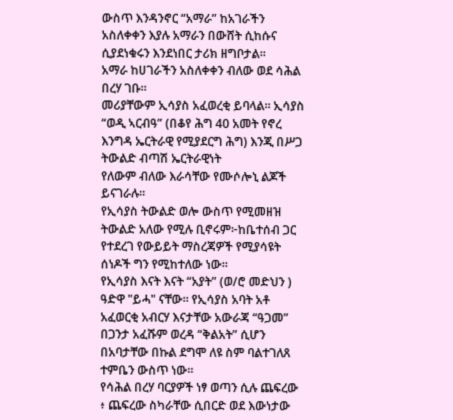ውስጥ እንዳንኖር “አማራ” ከአገራችን አስለቀቀን እያሉ አማራን በውሸት ሲከሱና ሲያደነቁሩን እንደነበር ታሪክ ዘግቦታል።
አማራ ከሀገራችን አስለቀቀን ብለው ወደ ሳሕል በረሃ ገቡ።
መሪያቸውም ኢሳያስ አፈወረቂ ይባላል። ኢሳያስ “ወዲ ኣርብዓ” (በቆየ ሕግ 40 አመት የኖረ
እንግዳ ኤርትራዊ የሚያደርግ ሕግ) እንጂ በሥጋ ትውልድ ብጣሽ ኤርትራዊነት
የለውም ብለው እራሳቸው የሙሶሎኒ ልጆች ይናገራሉ።
የኢሳያስ ትውልድ ወሎ ውስጥ የሚመዘዝ ትውልድ አለው የሚሉ ቢኖሩም፦ከቤተሰብ ጋር የተደረገ የውይይት ማስረጃዎች የሚያሳዩት ሰነዶች ግን የሚከተለው ነው።
የኢሳያስ እናት እናት “አያት” (ወ/ሮ መድህን ) ዓድዋ "ይሓ" ናቸው። የኢሳያስ አባት አቶ አፈወርቂ አብርሃ እናታቸው አውራጃ “ዓጋመ” በጋንታ አፈሹም ወረዳ “ቅልአት” ሲሆን በአባታቸው በኩል ደግሞ ለዩ ስም ባልተገለጸ ተምቤን ውስጥ ነው።
የሳሕል በረሃ ባርያዎች ነፃ ወጣን ሲሉ ጨፍረው ፥ ጨፍረው ስካራቸው ሲበርድ ወደ እውነታው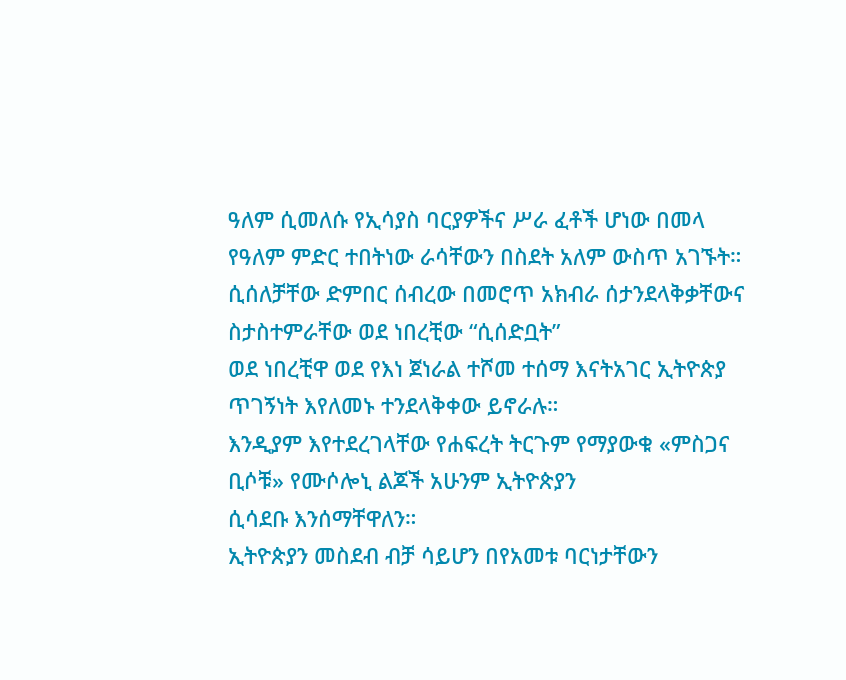ዓለም ሲመለሱ የኢሳያስ ባርያዎችና ሥራ ፈቶች ሆነው በመላ የዓለም ምድር ተበትነው ራሳቸውን በስደት አለም ውስጥ አገኙት።
ሲሰለቻቸው ድምበር ሰብረው በመሮጥ አክብራ ሰታንደላቅቃቸውና ስታስተምራቸው ወደ ነበረቺው “ሲሰድቧት”
ወደ ነበረቺዋ ወደ የእነ ጀነራል ተሾመ ተሰማ እናትአገር ኢትዮጵያ ጥገኝነት እየለመኑ ተንደላቅቀው ይኖራሉ።
እንዲያም እየተደረገላቸው የሐፍረት ትርጉም የማያውቁ «ምስጋና ቢሶቹ» የሙሶሎኒ ልጆች አሁንም ኢትዮጵያን
ሲሳደቡ እንሰማቸዋለን።
ኢትዮጵያን መስደብ ብቻ ሳይሆን በየአመቱ ባርነታቸውን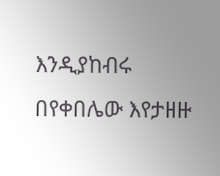እንዲያከብሩ በየቀበሌው እየታዘዙ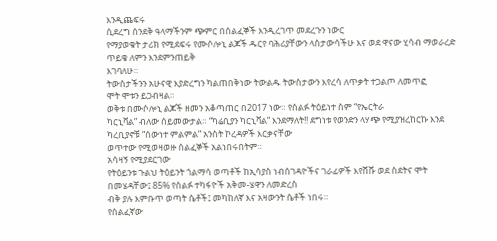እንዲጨፍሩ
ሲደረግ ሰንደቅ ዓላማችንም ጭምር በሰልፈኞች እንዲረገጥ መደረጉን ነውር
የማያወቁት ታሪክ የሚደፍሩ የሙሶሎኒ ልጆች ዱርየ ባሕሪያቸውን ላስታውሳችሁ እና ወደ ዋናው ሂሳብ ማወራረድ ጥይቄ ለምን እንደምንጠይቅ
እገባለሁ።
ትውስታችንን አሁናዊ እያድረግን ካልጠበቅነው ትውልዱ ትውስታውን እየረሳ ለጥቃት ተጋልጦ ለመጥፎ
ሞት ሞቱን ይጋብዛል።
ወቅቱ በሙሶሎኒ ልጆች ዘመን አቆጣጠር በ2017 ነው። የሰልፉ ትዕይነተ ስም “የኤርትራ
ካርኒቫል” ብለው ሰይመውታል። “ካሬቢያን ካርኒቫል” እንደማለት!! ደግነቱ የወንድን ላሃጭ የሚያዝረከርኩ እንደ
ካረቢያኖቹ “ሰውነተ ምልምል” አንስት ኮረዳዎች እርቃናቸው
ወጥተው የሚወዛወዙ ሰልፈኞች አልነበሩበትም።
አሳዛኝ የሚያደርገው
የትዕይንቱ ጉልህ ትዕይንት ጎልማሳ ወጣቶች ከኢሳያስ ነብሰገዳዮችና ገራፊዎች እየሸሹ ወደ ስደትና ሞት በመሄዳቸው፤ 85% የሰልፉ ተካፋዮች አቅመ-ሄዋን ለመድረስ
ብቅ ያሉ እምቡጥ ወጣት ሴቶች፤ መካከለኛ እና አዛውንት ሴቶች ነበሩ።
የሰልፈኛው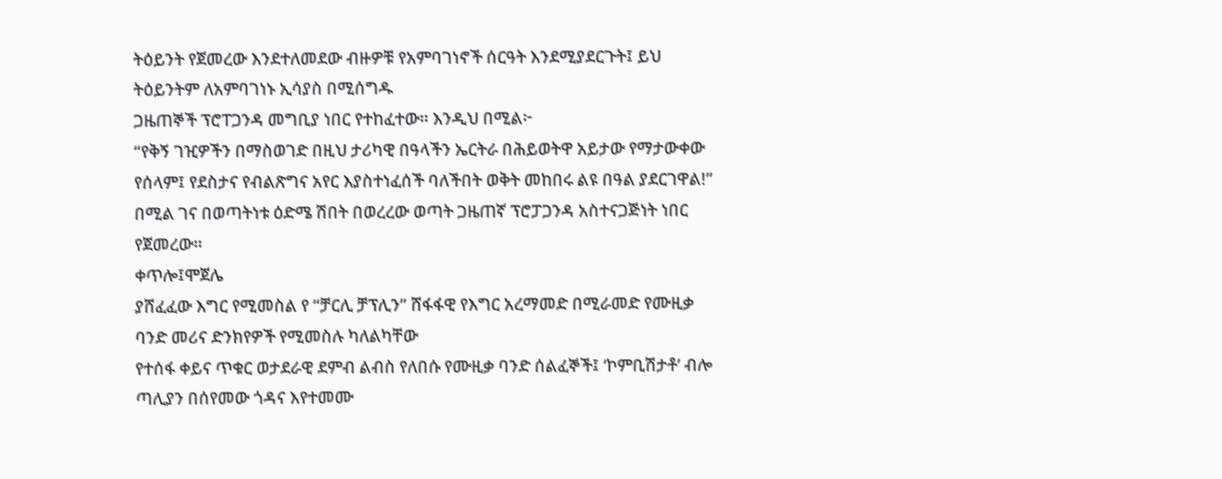ትዕይንት የጀመረው እንደተለመደው ብዙዎቹ የአምባገነኖች ሰርዓት እንደሚያደርጉት፤ ይህ ትዕይንትም ለአምባገነኑ ኢሳያስ በሚሰግዱ
ጋዜጠኞች ፕሮፐጋንዳ መግቢያ ነበር የተከፈተው። እንዲህ በሚል፦
“የቅኝ ገዢዎችን በማስወገድ በዚህ ታሪካዊ በዓላችን ኤርትራ በሕይወትዋ አይታው የማታውቀው የሰላም፤ የደስታና የብልጽግና አየር እያስተነፈሰች ባለችበት ወቅት መከበሩ ልዩ በዓል ያደርገዋል!” በሚል ገና በወጣትነቱ ዕድሜ ሽበት በወረረው ወጣት ጋዜጠኛ ፕሮፓጋንዳ አስተናጋጅነት ነበር የጀመረው።
ቀጥሎ፤ሞጀሌ
ያሸፈፈው እግር የሚመስል የ “ቻርሊ ቻፕሊን” ሸፋፋዊ የእግር አረማመድ በሚራመድ የሙዚቃ ባንድ መሪና ድንክየዎች የሚመስሉ ካለልካቸው
የተሰፋ ቀይና ጥቁር ወታደራዊ ደምብ ልብስ የለበሱ የሙዚቃ ባንድ ሰልፈኞች፤ ‘ኮምቢሽታቶ’ ብሎ ጣሊያን በሰየመው ጎዳና እየተመሙ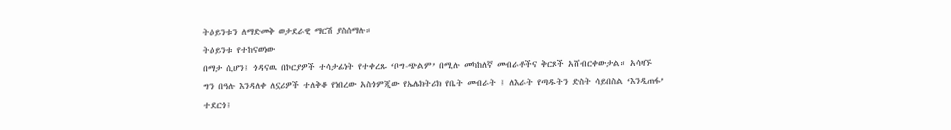ትዕይንቱን ለማድመቅ ወታደራዊ ማርሽ ያስሰማሉ።
ትዕይንቱ የተከናወነው
በማታ ሲሆን፤ ጎዳናዉ በኮርያዎች ተሳታፊነት የተቀረጹ ‘ቦግ-ጭልም’ በሚሉ መካከለኛ መብራቶችና ቅርጾች አሸብርቀውታል። አሳዛኙ
ግን በዓሉ እንዳለቀ ለኗሪዎች ተለቅቆ የነበረው አስጎምጂው የኤሌክትሪክ የቤት መብራት ፤ ለእራት የጣዱትን ድስት ሳይበስል ‘እንዲጠፋ’
ተደርጎ፤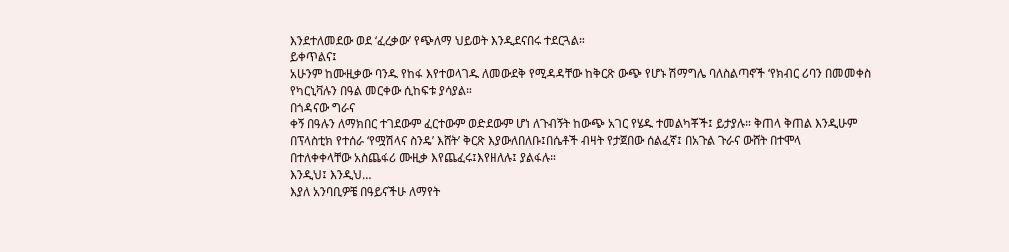እንደተለመደው ወደ ‘ፈረቃው’ የጭለማ ህይወት እንዲደናበሩ ተደርጓል።
ይቀጥልና፤
አሁንም ከሙዚቃው ባንዱ የከፋ እየተወላገዱ ለመውደቅ የሚዳዳቸው ከቅርጽ ውጭ የሆኑ ሽማግሌ ባለስልጣኖች ‘የክብር ሪባን በመመቀስ
የካርኒቫሉን በዓል መርቀው ሲከፍቱ ያሳያል።
በጎዳናው ግራና
ቀኝ በዓሉን ለማክበር ተገደውም ፈርተውም ወድደውም ሆነ ለጉብኝት ከውጭ አገር የሄዱ ተመልካቾች፤ ይታያሉ። ቅጠላ ቅጠል እንዲሁም
በፕላስቲክ የተሰራ ‘የሟሽላና ስንዴ’ እሸት’ ቅርጽ እያውለበለቡ፤በሴቶች ብዛት የታጀበው ሰልፈኛ፤ በአጉል ጉራና ውሸት በተሞላ
በተለቀቀላቸው አስጨፋሪ ሙዚቃ እየጨፈሩ፤እየዘለሉ፤ ያልፋሉ።
እንዲህ፤ እንዲህ…
እያለ አንባቢዎቼ በዓይናችሁ ለማየት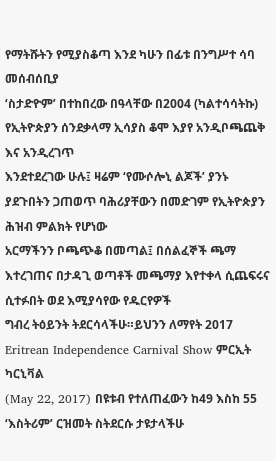የማትሹትን የሚያስቆጣ እንደ ካሁን በፊቱ በንግሥተ ሳባ መሰብሰቢያ
‘ስታድዮም’ በተከበረው በዓላቸው በ2004 (ካልተሳሳትኩ) የኢትዮጵያን ሰንደቃላማ ኢሳያስ ቆሞ እያየ አንዲቦጫጨቅ እና አንዲረገጥ
እንደተደረገው ሁሉ፤ ዛሬም ‘የሙሶሎኒ ልጆች’ ያንኑ ያደጉበትን ጋጠወጥ ባሕሪያቸውን በመድገም የኢትዮጵያን ሕዝብ ምልክት የሆነው
አርማችንን ቦጫጭቆ በመጣል፤ በሰልፈኞች ጫማ እተረገጠና በታዳጊ ወጣቶች መጫማያ እየተቀላ ሲጨፍሩና ሲተፉበት ወደ እሚያሳየው የዱርየዎች
ግብረ ትዕይንት ትደርሳላችሁ።ይህንን ለማየት 2017 Eritrean Independence Carnival Show ምርኢት ካርኒቫል
(May 22, 2017) በዩቱብ የተለጠፈውን ከ49 እስከ 55 ‘እስትሪም’ ርዝመት ስትደርሱ ታዩታላችሁ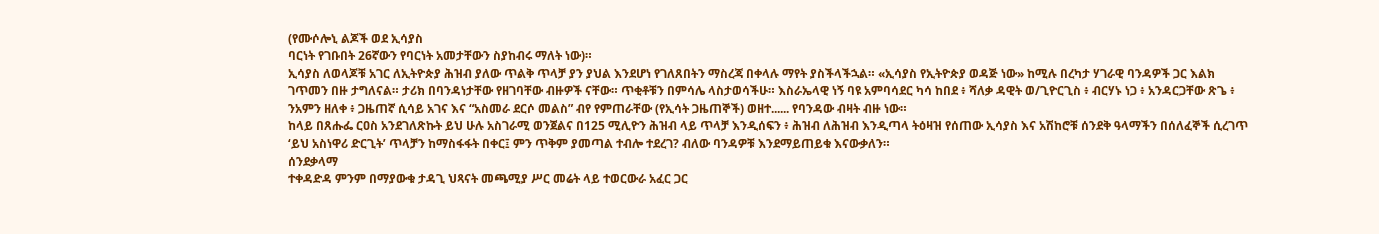(የሙሶሎኒ ልጆች ወደ ኢሳያስ
ባርነት የገቡበት 26ኛውን የባርነት አመታቸውን ስያከብሩ ማለት ነው)።
ኢሳያስ ለወላጆቹ አገር ለኢትዮጵያ ሕዝብ ያለው ጥልቅ ጥላቻ ያን ያህል እንደሆነ የገለጸበትን ማስረጃ በቀላሉ ማየት ያስችላችኋል። «ኢሳያስ የኢትዮጵያ ወዳጅ ነው» ከሚሉ በረካታ ሃገራዊ ባንዳዎች ጋር እልክ ገጥመን በዙ ታግለናል። ታሪክ በባንዳነታቸው የዘገባቸው ብዙዎች ናቸው። ጥቂቶቹን በምሳሌ ላስታወሳችሁ። እስራኤላዊ ነኝ ባዩ አምባሳደር ካሳ ከበደ ፥ ሻለቃ ዳዊት ወ/ጊዮርጊስ ፥ ብርሃኑ ነጋ ፥ አንዳርጋቸው ጽጌ ፥ ንአምን ዘለቀ ፥ ጋዜጠኛ ሲሳይ አገና እና “አስመራ ደርሶ መልስ” ብየ የምጠራቸው (የኢሳት ጋዜጠኞች) ወዘተ...... የባንዳው ብዛት ብዙ ነው።
ከላይ በጸሑፌ ርዐስ አንደገለጽኩት ይህ ሁሉ አስገራሚ ወንጀልና በ125 ሚሊዮን ሕዝብ ላይ ጥላቻ እንዲሰፍን ፥ ሕዝብ ለሕዝብ እንዲጣላ ትዕዛዝ የሰጠው ኢሳያስ እና አሽከሮቹ ሰንደቅ ዓላማችን በሰለፈኞች ሲረገጥ ‘ይህ አስነዋሪ ድርጊት’ ጥላቻን ከማስፋፋት በቀር፤ ምን ጥቅም ያመጣል ተብሎ ተደረገ? ብለው ባንዳዎቹ እንደማይጠይቁ እናውቃለን።
ሰንደቃላማ
ተቀዳድዳ ምንም በማያውቁ ታዳጊ ህጻናት መጫሚያ ሥር መሬት ላይ ተወርውራ አፈር ጋር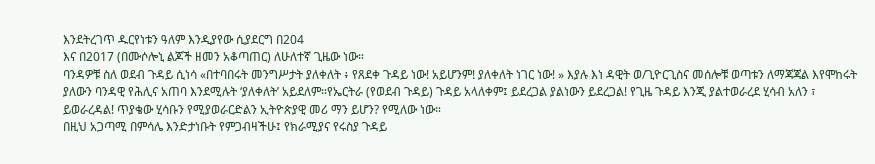እንደትረገጥ ዱርየነቱን ዓለም እንዲያየው ሲያደርግ በ204
እና በ2017 (በሙሶሎኒ ልጆች ዘመን አቆጣጠር) ለሁለተኛ ጊዜው ነው።
ባንዳዎቹ ስለ ወደብ ጉዳይ ሲነሳ «በተባበሩት መንግሥታት ያለቀለት ፥ የጸደቀ ጉዳይ ነው! አይሆንም! ያለቀለት ነገር ነው! » እያሉ እነ ዳዊት ወ/ጊዮርጊስና መሰሎቹ ወጣቱን ለማጃጃል እየሞከሩት ያለውን ባንዳዊ የሕሊና አጠባ እንደሚሉት ‘ያለቀለት’ አይደለም።የኤርትራ (የወደብ ጉዳይ) ጉዳይ አላለቀም፤ ይደረጋል ያልነውን ይደረጋል! የጊዜ ጉዳይ እንጂ ያልተወራረደ ሂሳብ አለን ፣ ይወራረዳል! ጥያቄው ሂሳቡን የሚያወራርድልን ኢትዮጵያዊ መሪ ማን ይሆን? የሚለው ነው።
በዚህ አጋጣሚ በምሳሌ እንድታነቡት የምጋብዛችሁ፤ የክራሚያና የሩስያ ጉዳይ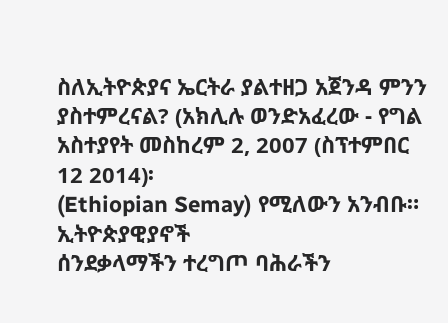ስለኢትዮጵያና ኤርትራ ያልተዘጋ አጀንዳ ምንን
ያስተምረናል? (አክሊሉ ወንድአፈረው - የግል አስተያየት መስከረም 2, 2007 (ስፕተምበር 12 2014)፡
(Ethiopian Semay) የሚለውን አንብቡ።
ኢትዮጵያዊያኖች
ሰንደቃላማችን ተረግጦ ባሕራችን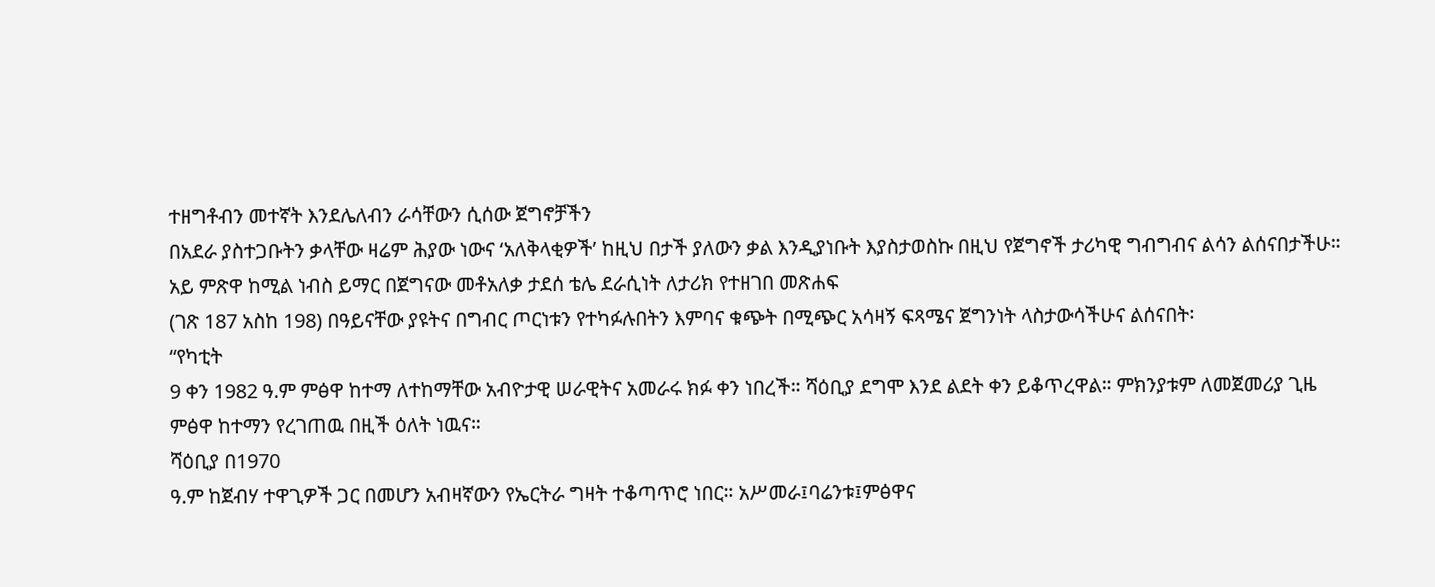ተዘግቶብን መተኛት እንደሌለብን ራሳቸውን ሲሰው ጀግኖቻችን
በአደራ ያስተጋቡትን ቃላቸው ዛሬም ሕያው ነውና ‘አለቅላቂዎች’ ከዚህ በታች ያለውን ቃል እንዲያነቡት እያስታወስኩ በዚህ የጀግኖች ታሪካዊ ግብግብና ልሳን ልሰናበታችሁ።
አይ ምጽዋ ከሚል ነብስ ይማር በጀግናው መቶአለቃ ታደሰ ቴሌ ደራሲነት ለታሪክ የተዘገበ መጽሐፍ
(ገጽ 187 አስከ 198) በዓይናቸው ያዩትና በግብር ጦርነቱን የተካፉሉበትን እምባና ቁጭት በሚጭር አሳዛኝ ፍጻሜና ጀግንነት ላስታውሳችሁና ልሰናበት፡
“የካቲት
9 ቀን 1982 ዓ.ም ምፅዋ ከተማ ለተከማቸው አብዮታዊ ሠራዊትና አመራሩ ክፉ ቀን ነበረች። ሻዕቢያ ደግሞ እንደ ልደት ቀን ይቆጥረዋል። ምክንያቱም ለመጀመሪያ ጊዜ
ምፅዋ ከተማን የረገጠዉ በዚች ዕለት ነዉና።
ሻዕቢያ በ1970
ዓ.ም ከጀብሃ ተዋጊዎች ጋር በመሆን አብዛኛውን የኤርትራ ግዛት ተቆጣጥሮ ነበር። አሥመራ፤ባሬንቱ፤ምፅዋና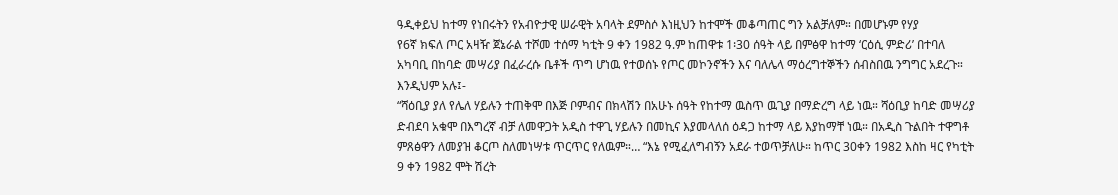ዓዲቀይህ ከተማ የነበሩትን የአብዮታዊ ሠራዊት አባላት ደምስሶ እነዚህን ከተሞች መቆጣጠር ግን አልቻለም። በመሆኑም የሃያ
የ6ኛ ክፍለ ጦር አዛዥ ጀኔራል ተሾመ ተሰማ ካቲት 9 ቀን 1982 ዓ.ም ከጠዋቱ 1፡30 ሰዓት ላይ በምፅዋ ከተማ ‘ርዕሲ ምድሪ’ በተባለ አካባቢ በከባድ መሣሪያ በፈራረሱ ቤቶች ጥግ ሆነዉ የተወሰኑ የጦር መኮንኖችን እና ባለሌላ ማዕረግተኞችን ሰብስበዉ ንግግር አደረጉ። እንዲህም አሉ፤-
“ሻዕቢያ ያለ የሌለ ሃይሉን ተጠቅሞ በእጅ ቦምብና በክላሽን በአሁኑ ሰዓት የከተማ ዉስጥ ዉጊያ በማድረግ ላይ ነዉ። ሻዕቢያ ከባድ መሣሪያ ድብደባ አቁሞ በእግረኛ ብቻ ለመዋጋት አዲስ ተዋጊ ሃይሉን በመኪና እያመላለሰ ዕዳጋ ከተማ ላይ እያከማቸ ነዉ። በአዲስ ጉልበት ተዋግቶ ምጸፅዋን ለመያዝ ቆርጦ ስለመነሣቱ ጥርጥር የለዉም።… “እኔ የሚፈለግብኝን አደራ ተወጥቻለሁ። ከጥር 30ቀን 1982 እስከ ዛር የካቲት 9 ቀን 1982 ሞት ሽረት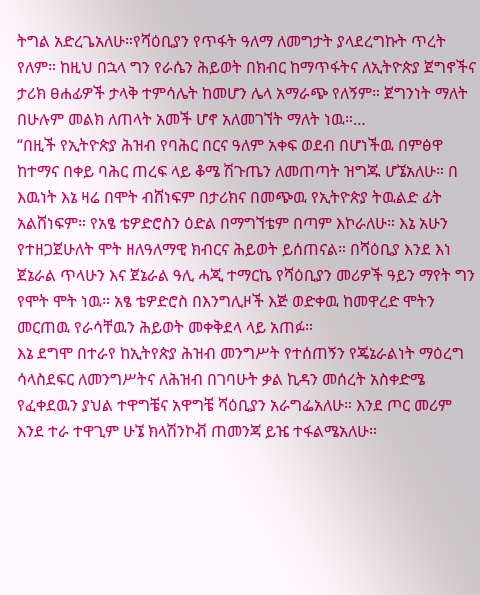ትግል አድረጌአለሁ።የሻዕቢያን የጥፋት ዓለማ ለመግታት ያላደረግኩት ጥረት የለም። ከዚህ በኋላ ግን የራሴን ሕይወት በክብር ከማጥፋትና ለኢትዮጵያ ጀግኖችና ታሪክ ፀሐፊዎች ታላቅ ተምሳሌት ከመሆን ሌላ አማራጭ የለኝም። ጀግንነት ማለት በሁሉም መልክ ለጠላት አመች ሆኖ አለመገኘት ማለት ነዉ።…
“በዚች የኢትዮጵያ ሕዝብ የባሕር በርና ዓለም አቀፍ ወደብ በሆነችዉ በምፅዋ ከተማና በቀይ ባሕር ጠረፍ ላይ ቆሜ ሽጉጤን ለመጠጣት ዝግጁ ሆኜአለሁ። በ እዉነት እኔ ዛሬ በሞት ብሸነፍም በታሪክና በመጭዉ የኢትዮጵያ ትዉልድ ፊት አልሸነፍም። የአፄ ቴዎድሮስን ዕድል በማግኘቴም በጣም እኮራለሁ። እኔ አሁን የተዘጋጀሁለት ሞት ዘለዓለማዊ ክብርና ሕይወት ይሰጠናል። በሻዕቢያ እንደ እነ ጀኔራል ጥላሁን እና ጀኔራል ዓሊ ሓጂ ተማርኬ የሻዕቢያን መሪዎች ዓይን ማየት ግን የሞት ሞት ነዉ። አፄ ቴዎድሮስ በእንግሊዞች እጅ ወድቀዉ ከመዋረድ ሞትን መርጠዉ የራሳቸዉን ሕይወት መቀቅደላ ላይ አጠፉ።
እኔ ደግሞ በተራየ ከኢትየጵያ ሕዝብ መንግሥት የተሰጠኝን የጄኔራልነት ማዕረግ ሳላስደፍር ለመንግሥትና ለሕዝብ በገባሁት ቃል ኪዳን መሰረት አስቀድሜ የፈቀደዉን ያህል ተዋግቼና አዋግቼ ሻዕቢያን አራግፌአለሁ። እንደ ጦር መሪም እንደ ተራ ተዋጊም ሁኜ ክላሽንኮቭ ጠመንጃ ይዤ ተፋልሜአለሁ።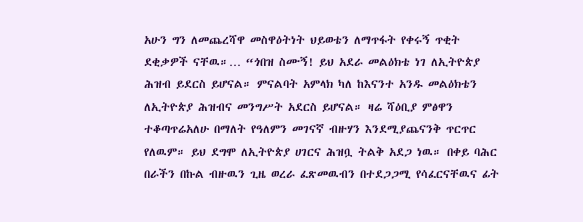አሁን ግን ለመጨረሻዋ መስዋዕትነት ህይወቴን ለማጥፋት የቀሩኝ ጥቂት ደቂቃዎች ናቸዉ።… “ጎበዝ ስሙኝ! ይህ አደራ መልዕክቴ ነገ ለኢትዮጵያ ሕዝብ ይደርስ ይሆናል። ምናልባት አምላክ ካለ ከእናንተ አንዱ መልዕክቴን ለኢትዮጵያ ሕዝብና መንግሥት አደርስ ይሆናል። ዛሬ ሻዕቢያ ምፅዋን ተቆጣጥሬአለሁ በማለት የዓለምን መገናኛ ብዙሃን እንደሚያጨናንቅ ጥርጥር የለዉም። ይህ ደግሞ ለኢትዮጵያ ሀገርና ሕዝቧ ትልቅ አደጋ ነዉ። በቀይ ባሕር በራችን በኩል ብዙዉን ጊዜ ወረራ ፈጽመዉብን በተደጋጋሚ የሳፈርናቸዉና ፊት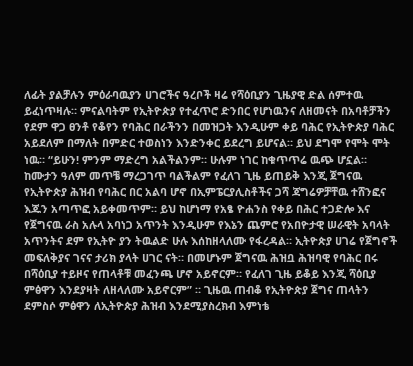ለፊት ያልቻሉን ምዕራባዉያን ሀገሮችና ዓረቦች ዛሬ የሻዕቢያን ጊዜያዊ ድል ሰምተዉ ይፈነጥዛሉ። ምናልባትም የኢትዮጵያ የተፈጥሮ ድንበር የሆነዉንና ለዘመናት በአባቶቻችን የደም ዋጋ ፀንቶ የቆየን የባሕር በራችንን በመዝጋት እንዲሁም ቀይ ባሕር የኢትዮጵያ ባሕር አይደለም በማለት በምድር ተወስነን እንድንቀር ይደረግ ይሆናል። ይህ ደግሞ የሞት ሞት ነዉ። “ይሁን! ምንም ማድረግ አልችልንም። ሁሉም ነገር ከቁጥጥሬ ዉጭ ሆኗል። ከሙታን ዓለም መጥቼ ማረጋገጥ ባልችልም የፈለገ ጊዜ ይጠይቅ እንጂ ጀግናዉ የኢትዮጵያ ሕዝብ የባሕር በር አልባ ሆኖ በኢምፔርያሊስቶችና ጋሻ ጃግሬዎቻቸዉ ተሸንፎና እጁን አጣጥፎ አይቀመጥም። ይህ ከሆነማ የአፄ ዮሐንስ የቀይ በሕር ተጋድሎ እና የጀግናዉ ራስ አሉላ አባነጋ አጥንት እንዲሁም የእኔን ጨምሮ የአበዮታዊ ሠራዊት አባላት አጥንትና ደም የኢትዮ ያን ትዉልድ ሁሉ እሰከዘላለሙ የፋረዳል። ኢትዮጵያ ሀገሬ የጀግኖች መፍለቅያና ገናና ታሪክ ያላት ሀገር ናት። በመሆኑም ጀግናዉ ሕዝቧ ሕዝባዊ የባሕር በሩ በሻዕቢያ ተይዞና የጠላቶቹ መፈንጫ ሆኖ አይኖርም። የፈለገ ጊዜ ይቆይ እንጂ ሻዕቢያ ምፅዋን እንደያዛት ለዘላለሙ አይኖርም” ። ጊዜዉ ጠብቆ የኢትዮጵያ ጀግና ጠላትን ደምስሶ ምፅዋን ለኢትዮጵያ ሕዝብ እንደሚያስረክብ እምነቴ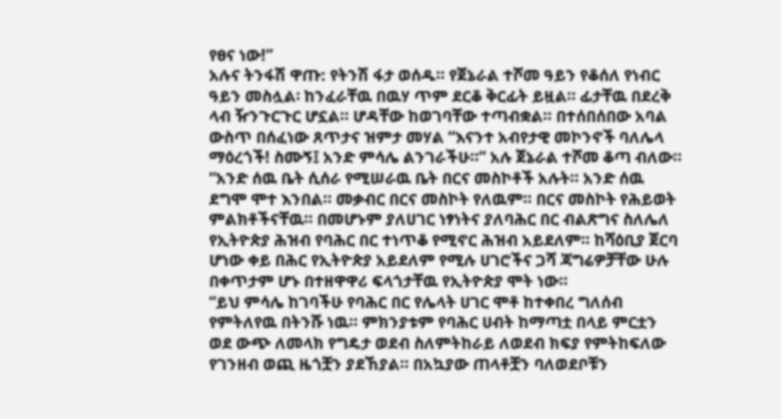የፀና ነው!”
አሉና ትንፋሽ ዋጡ: የትንሽ ፋታ ወሰዱ። የጀኔራል ተሾመ ዓይን የቆሰለ የነብር ዓይን መስሏል፡ ከንፈራቸዉ በዉሃ ጥም ደርቆ ቅርፊት ይዟል። ፊታቸዉ በደረቅ ላብ ዥንጉርጉር ሆኗል። ሆዳቸው ከወገባቸው ተጣብቋል። በተሰበሰበው አባል ውስጥ በሰፈነው ጸጥታና ዝምታ መሃል “እናንተ አብየታዊ መኮንኖች ባለሌላ ማዕረጎች! ስሙኝ፤ አንድ ምሳሌ ልንገራችሁ።” አሉ ጀኔራል ተሾመ ቆጣ ብለው። “አንድ ሰዉ ቤት ሲሰራ የሚሠራዉ ቤት በርና መስኮቶች አሉት። አንድ ሰዉ ደግሞ ሞተ እንበል። መቃብር በርና መስኮት የለዉም። በርና መስኮት የሕይወት ምልክቶችናቸዉ። በመሆኑም ያለሀገር ነፃነትና ያለባሕር በር ብልጽግና ስለሌለ የኢትዮጵያ ሕዝብ የባሕር በር ተነጥቆ የሚኖር ሕዝብ አይደለም። ከሻዕቢያ ጀርባ ሆነው ቀይ በሕር የኢትዮጵያ አይደለም የሚሉ ሀገሮችና ጋሻ ጃግሬዎቻቸው ሁሉ በቀጥታም ሆኑ በተዘዋዋሪ ፍላጎታቸዉ የኢትዮጵያ ሞት ነው።
“ይህ ምሳሌ ከገባችሁ የባሕር በር የሌላት ሀገር ሞቶ ከተቀበረ ግለሰብ የምትለየዉ በትንሹ ነዉ። ምክንያቱም የባሕር ሀብት ከማጣቷ በላይ ምርቷን ወደ ውጭ ለመላክ የግዴታ ወደብ ስለምትከራይ ለወደብ ክፍያ የምትከፍለው የገንዘብ ወጪ ዜጎቿን ያደኸያል። በአኳያው ጠላቶቿን ባለወደቦቹን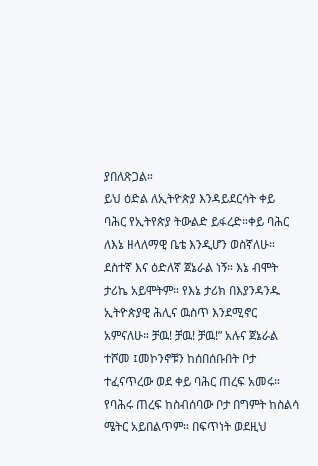ያበለጽጋል።
ይህ ዕድል ለኢትዮጵያ እንዳይደርሳት ቀይ ባሕር የኢትየጵያ ትውልድ ይፋረድ።ቀይ ባሕር ለእኔ ዘላለማዊ ቤቴ እንዲሆን ወስኛለሁ። ደስተኛ እና ዕድለኛ ጀኔራል ነኝ። እኔ ብሞት ታሪኬ አይሞትም። የእኔ ታሪክ በእያንዳንዱ ኢትዮጵያዊ ሕሊና ዉስጥ እንደሚኖር አምናለሁ። ቻዉ! ቻዉ! ቻዉ!” አሉና ጀኔራል ተሾመ ፤መኮንኖቹን ከሰበሰቡበት ቦታ ተፈናጥረው ወደ ቀይ ባሕር ጠረፍ አመሩ።
የባሕሩ ጠረፍ ከስብሰባው ቦታ በግምት ከስልሳ ሜትር አይበልጥም። በፍጥነት ወደዚህ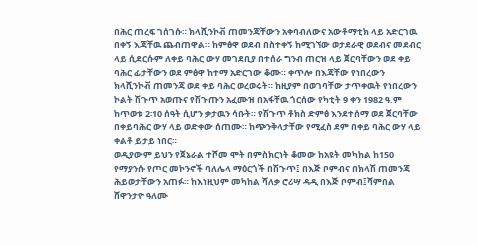በሕር ጠረፍ ገሰገሱ። ክላሺንኮቭ ጠመንጃቸውን አቀባብለውና አውቶማቲክ ላይ አድርገዉ በቀኝ እጃቸዉ ጨብጠዋል። ከምፅዋ ወደብ በስተቀኝ ከሚገኘው ወታደራዊ ወደብና መደብር ላይ ሲደርሱም ለቀይ ባሕር ውሃ መገደቢያ በተሰራ ግንብ ጠርዝ ላይ ጀርባቸውን ወደ ቀይ ባሕር ፊታቸውን ወደ ምፅዋ ከተማ አድርገው ቆሙ። ቀጥሎ በእጃቸው የነበረውን ክላሺንኮቭ ጠመንጃ ወደ ቀይ ባሕር ወረወሩት። ከዚያም በወገባቸው ታጥቀዉት የነበረውን ኮልት ሽጉጥ አወጡና የሽጉጡን አፈሙዝ በአፋቸዉ ጎርሰው የካቲት 9 ቀን 1982 ዓ.ም ከጥወቱ 2፡10 ሰዓት ሲሆን ቃታዉን ሳቡት። የሽጉጥ ቶክስ ድምፅ እንደተሰማ ወደ ጀርባቸው በቀይባሕር ውሃ ላይ ወድቀው ሰጠሙ። ከጭንቅላታቸው የሚፈስ ደም በቀይ ባሕር ውሃ ላይ ቀልቶ ይታይ ነበር።
ወዲያውም ይህን የጀኔራል ተሾመ ሞት በምስክርነት ቆመው ከአዩት መካከል ከ150 የማያንሱ የጦር መኮንኖች ባለሌላ ማዕርጎች በሽጉጥ፤ በእጅ ቦምብና በክላሽ ጠመንጃ ሕይወታቸውን አጠፉ። ከእነዚህም መካከል ሻለቃ ሮሪሣ ዳዲ በእጅ ቦምብ፤ሻምበል ሸዋንታዮ ዓለሙ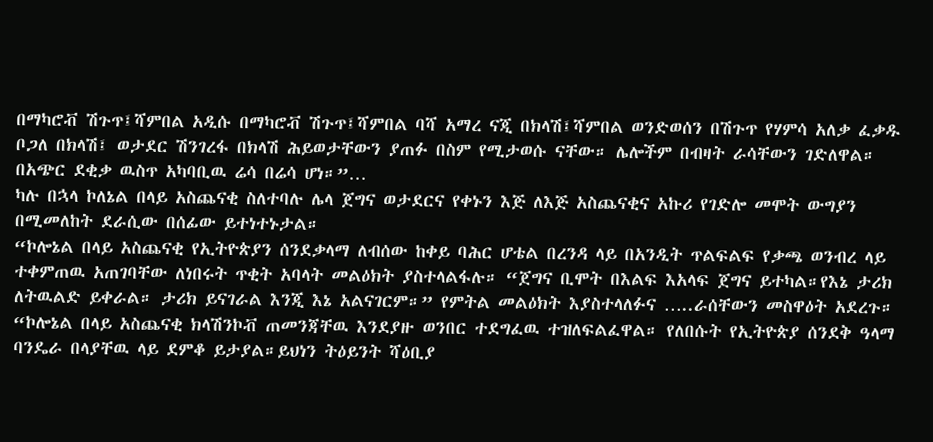በማካሮቭ ሽጉጥ፤ሻምበል አዲሱ በማካሮቭ ሽጉጥ፤ሻምበል ባሻ አማረ ናጂ በክላሽ፤ሻምበል ወንድወሰን በሽጉጥ የሃምሳ አለቃ ፈቃዱ ቦጋለ በክላሽ፤ ወታደር ሽንገረፋ በክላሽ ሕይወታቸውን ያጠፉ በስም የሚታወሱ ናቸው። ሌሎችም በብዛት ራሳቸውን ገድለዋል። በአጭር ደቂቃ ዉስጥ አካባቢዉ ሬሳ በሬሳ ሆነ።”…
ካሉ በኋላ ኮለኔል በላይ አስጨናቂ ስለተባሉ ሌላ ጀግና ወታደርና የቀኑን እጅ ለእጅ አስጨናቂና አኩሪ የገድሎ መሞት ውግያን በሚመለከት ደራሲው በሰፊው ይተነተኑታል።
“ኮሎኔል በላይ አስጨናቂ የኢትዮጵያን ሰንደቃላማ ለብሰው ከቀይ ባሕር ሆቴል በረንዳ ላይ በአንዲት ጥልፍልፍ የቃጫ ወንብረ ላይ ተቀምጠዉ አጠገባቸው ለነበሩት ጥቂት አባላት መልዕክት ያስተላልፋሉ። “ጀግና ቢሞት በእልፍ እአላፍ ጀግና ይተካል።የእኔ ታሪክ ለትዉልድ ይቀራል። ታሪክ ይናገራል እንጂ እኔ አልናገርም።” የምትል መልዕክት እያስተላለፉና …..ራሰቸውን መስዋዕት አደረጉ።
“ኮሎኔል በላይ አስጨናቂ ክላሽንኮቭ ጠመንጃቸዉ እንደያዙ ወንበር ተደግፈዉ ተዝለፍልፈዋል። የለበሱት የኢትዮጵያ ሰንደቅ ዓላማ ባንዴራ በላያቸዉ ላይ ደምቆ ይታያል።ይህነን ትዕይንት ሻዕቢያ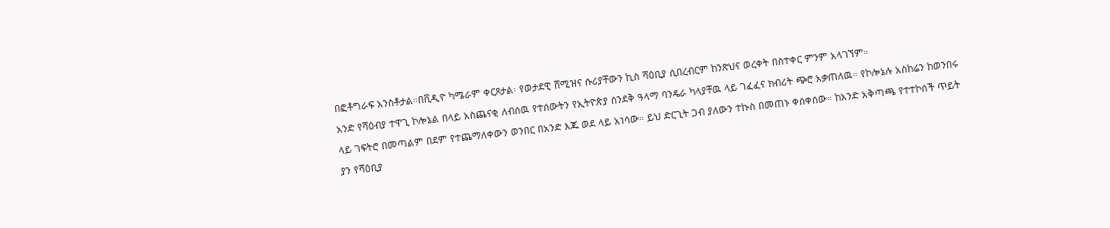በፎቶግራፍ አንስቶታል።በቪዲዮ ካሜራም ቀርጾታል፡ የወታደዊ ሸሚዝና ሱሪያቸውን ኪስ ሻዕቢያ ሲበረብርም ከንጽህና ወረቀት በስተቀር ምንም አላገኘም።
አንድ የሻዕብያ ተዋጊ ኮሎኔል በላይ አስጨናቂ ለብሰዉ የተሰውትን የኢትዮጵያ ሰንደቅ ዓላማ ባንዴራ ካላያቸዉ ላይ ገፈፈና ክብሪት ጭሮ አቃጠለዉ። የኮሎኔሉ አስከሬን ከወንበሩ ላይ ገፍትሮ በመጣልም በደም የተጨማለቀውን ወንበር በአንድ እጁ ወደ ላይ አነሳው። ይህ ድርጊት ጋብ ያለውን ተኩስ በመጠኑ ቀሰቀሰው። ከአንድ አቅጣጫ የተተኮሰች ጥይት ያን የሻዕቢያ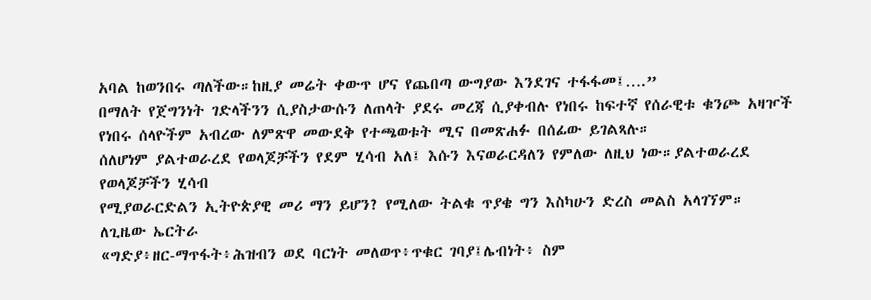አባል ከወንበሩ ጣለችው።ከዚያ መሬት ቀውጥ ሆና የጨበጣ ውግያው እንደገና ተፋፋመ፤….”
በማለት የጀግንነት ገድላችንን ሲያስታውሱን ለጠላት ያደሩ መረጃ ሲያቀብሉ የነበሩ ከፍተኛ የሰራዊቱ ቁንጮ አዛዦች የነበሩ ሰላዮችም አብረው ለምጽዋ መውደቅ የተጫወቱት ሚና በመጽሐፉ በሰፊው ይገልጻሉ።
ሰለሆነም ያልተወራረደ የወላጆቻችን የደም ሂሳብ አለ፤ እሱን እናወራርዳለን የምለው ለዚህ ነው።ያልተወራረደ የወላጆቻችን ሂሳብ
የሚያወራርድልን ኢትዮጵያዊ መሪ ማን ይሆን? የሚለው ትልቁ ጥያቄ ግን እስካሁን ድረስ መልስ አላገኘም።
ለጊዜው ኤርትራ
«ግድያ፥ዘር-ማጥፋት፥ሕዝብን ወደ ባርነት መለወጥ፥ጥቁር ገባያ፤ሌብነት፥ ስም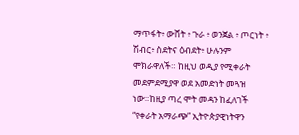ማጥፋት፥ ውሸት ፥ ጉራ ፥ ወንጀል ፥ ጦርነት ፥ ሽብር፥ ስደትና ዕብደት፥ ሁሉንም ሞክራዋለች። ከዚህ ወዲያ የሚቀራት መደምደሚያዋ ወደ አመድነት መጓዝ ነው።ከዚያ ጣረ ሞት መዳን ከፈለገች “የቀራት አማራጭ” ኢትዮጵያዊነትዋን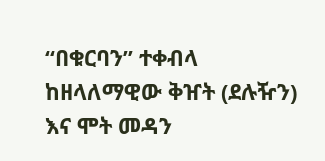“በቁርባን” ተቀብላ ከዘላለማዊው ቅዠት (ደሉዥን) እና ሞት መዳን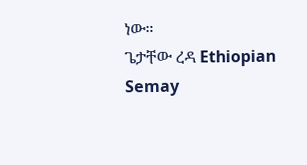ነው።
ጌታቸው ረዳ Ethiopian Semay